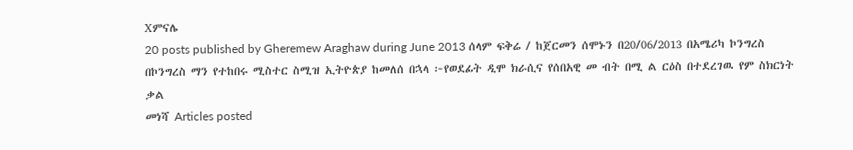Xምናሌ
20 posts published by Gheremew Araghaw during June 2013 ሰላም ፍቅሬ / ከጀርመን ሰሞኑን በ20/06/2013 በአሜሪካ ኮንግረስ በኮንግረስ ማን የተከበሩ ሚስተር ስሚዝ ኢትዮጵያ ከመለሰ በኋላ ፦የወደፊት ዲሞ ክራሲና የሰበአዊ መ ብት በሚ ል ርዕስ በተደረገዉ የም ስክርነት ቃል
መነሻ Articles posted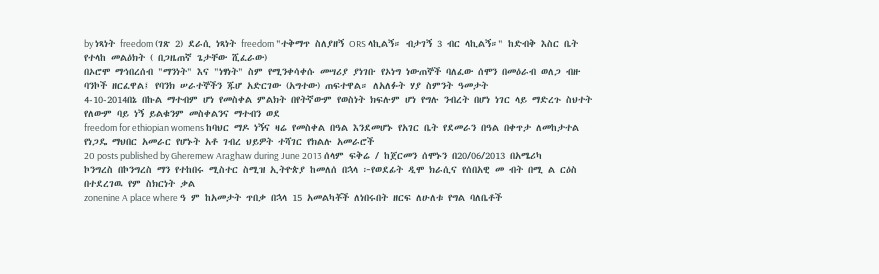by ነጻነት freedom (ገጽ 2) ደራሲ ነጻነት freedom "ተቅማጥ ስለያዘኝ ORS ላኪልኝ። ብታገኝ 3 ብር ላኪልኝ።" ከድብቅ እስር ቤት የተላከ መልዕክት ( በጋዜጠኛ ጌታቸው ሺፈራው)
በኦሮሞ ማኅበረሰብ "ማንነት" እና "ነፃነት" ስም የሚንቀሳቀሱ መሣሪያ ያነገቡ የኦነግ ነውጠኞች ባለፈው ሰሞን በመዕራብ ወለጋ ብዙ ባንኮች ዘርፈዋል፤ የባንክ ሠራተኞችን ጁሆ አድርገው (አግተው) ጠፍተዋል። ለአለፉት ሃያ ስምንት ዓመታት
4-10-2014በኔ በኩል ማተብም ሆነ የመስቀል ምልክት በየትኛውም የወስነት ክፍሉም ሆነ የግሉ ንብረት በሆነ ነገር ላይ ማድረጉ ስህተት የለውም ባይ ነኝ ይልቁንም መስቀልንና ማተብን ወደ
freedom for ethiopian womens ከባህር ማዶ ነኝና ዛሬ የመስቀል በዓል እንደመሆኑ የአገር ቤት የደመራን በዓል በቀጥታ ለመከታተል የነጋዴ ማህበር አመራር የሆኑት አቶ ገብረ ህይዎት ተሻገር የክልሉ አመራሮች
20 posts published by Gheremew Araghaw during June 2013 ሰላም ፍቅሬ / ከጀርመን ሰሞኑን በ20/06/2013 በአሜሪካ ኮንግረስ በኮንግረስ ማን የተከበሩ ሚስተር ስሚዝ ኢትዮጵያ ከመለሰ በኋላ ፦የወደፊት ዲሞ ክራሲና የሰበአዊ መ ብት በሚ ል ርዕስ በተደረገዉ የም ስክርነት ቃል
zonenine A place where ዓ ም ከአመታት ጥበቃ በኋላ 15 አመልካቾች ለነበሩበት ዘርፍ ለሁለቱ የግል ባለቤቶች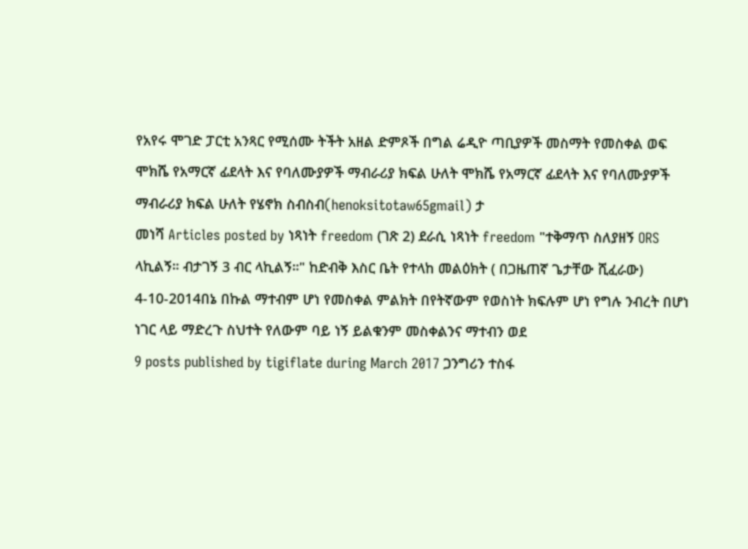የአየሩ ሞገድ ፓርቲ አንጻር የሚሰሙ ትችት አዘል ድምጾች በግል ሬዲዮ ጣቢያዎች መስማት የመስቀል ወፍ
ሞክሼ የአማርኛ ፊደላት እና የባለሙያዎች ማብራሪያ ክፍል ሁለት ሞክሼ የአማርኛ ፊደላት እና የባለሙያዎች ማብራሪያ ክፍል ሁለት የሄኖክ ስብስብ(henoksitotaw65gmail) ታ
መነሻ Articles posted by ነጻነት freedom (ገጽ 2) ደራሲ ነጻነት freedom "ተቅማጥ ስለያዘኝ ORS ላኪልኝ። ብታገኝ 3 ብር ላኪልኝ።" ከድብቅ እስር ቤት የተላከ መልዕክት ( በጋዜጠኛ ጌታቸው ሺፈራው)
4-10-2014በኔ በኩል ማተብም ሆነ የመስቀል ምልክት በየትኛውም የወስነት ክፍሉም ሆነ የግሉ ንብረት በሆነ ነገር ላይ ማድረጉ ስህተት የለውም ባይ ነኝ ይልቁንም መስቀልንና ማተብን ወደ
9 posts published by tigiflate during March 2017 ጋንግሪን ተስፋ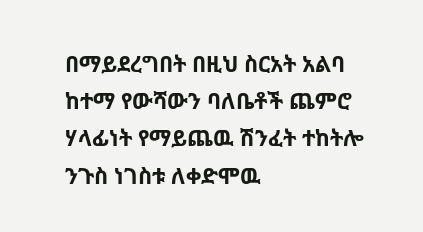በማይደረግበት በዚህ ስርአት አልባ ከተማ የውሻውን ባለቤቶች ጨምሮ ሃላፊነት የማይጨዉ ሽንፈት ተከትሎ ንጉስ ነገስቱ ለቀድሞዉ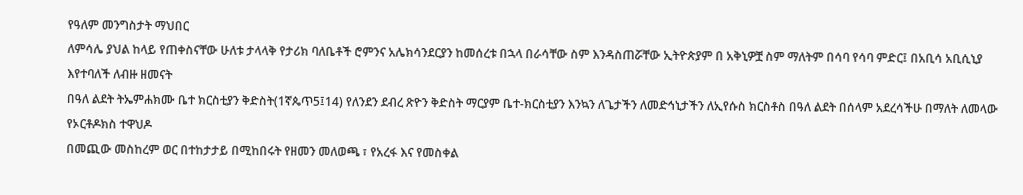የዓለም መንግስታት ማህበር
ለምሳሌ ያህል ከላይ የጠቀስናቸው ሁለቱ ታላላቅ የታሪክ ባለቤቶች ሮምንና አሌክሳንደርያን ከመሰረቱ በኋላ በራሳቸው ስም እንዳስጠሯቸው ኢትዮጵያም በ አቅኒዎቿ ስም ማለትም በሳባ የሳባ ምድር፤ በአቢሳ አቢሲኒያ እየተባለች ለብዙ ዘመናት
በዓለ ልደት ትኤምሐክሙ ቤተ ክርስቲያን ቅድስት(1ኛጴጥ5፤14) የለንደን ደብረ ጽዮን ቅድስት ማርያም ቤተ-ክርስቲያን እንኳን ለጌታችን ለመድኅኒታችን ለኢየሱስ ክርስቶስ በዓለ ልደት በሰላም አደረሳችሁ በማለት ለመላው የኦርቶዶክስ ተዋህዶ
በመጪው መስከረም ወር በተከታታይ በሚከበሩት የዘመን መለወጫ ፣ የአረፋ እና የመስቀል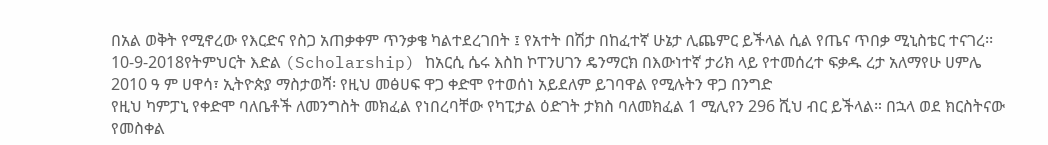በአል ወቅት የሚኖረው የእርድና የስጋ አጠቃቀም ጥንቃቄ ካልተደረገበት ፤ የአተት በሽታ በከፈተኛ ሁኔታ ሊጨምር ይችላል ሲል የጤና ጥበቃ ሚኒስቴር ተናገረ፡፡
10-9-2018የትምህርት እድል (Scholarship) ከአርሲ ሴሩ እስከ ኮፐንሀገን ዴንማርክ በእውነተኛ ታሪክ ላይ የተመሰረተ ፍቃዱ ረታ አለማየሁ ሀምሌ 2010 ዓ ም ሀዋሳ፣ ኢትዮጵያ ማስታወሻ፡ የዚህ መፅሀፍ ዋጋ ቀድሞ የተወሰነ አይደለም ይገባዋል የሚሉትን ዋጋ በንግድ
የዚህ ካምፓኒ የቀድሞ ባለቤቶች ለመንግስት መክፈል የነበረባቸው የካፒታል ዕድገት ታክስ ባለመክፈል 1 ሚሊየን 296 ሺህ ብር ይችላል። በኋላ ወደ ክርስትናው የመስቀል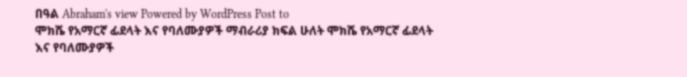በዓል Abraham's view Powered by WordPress Post to
ሞክሼ የአማርኛ ፊደላት እና የባለሙያዎች ማብራሪያ ክፍል ሁለት ሞክሼ የአማርኛ ፊደላት እና የባለሙያዎች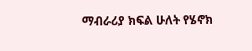ማብራሪያ ክፍል ሁለት የሄኖክ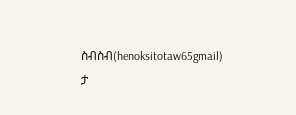ስብስብ(henoksitotaw65gmail) ታ